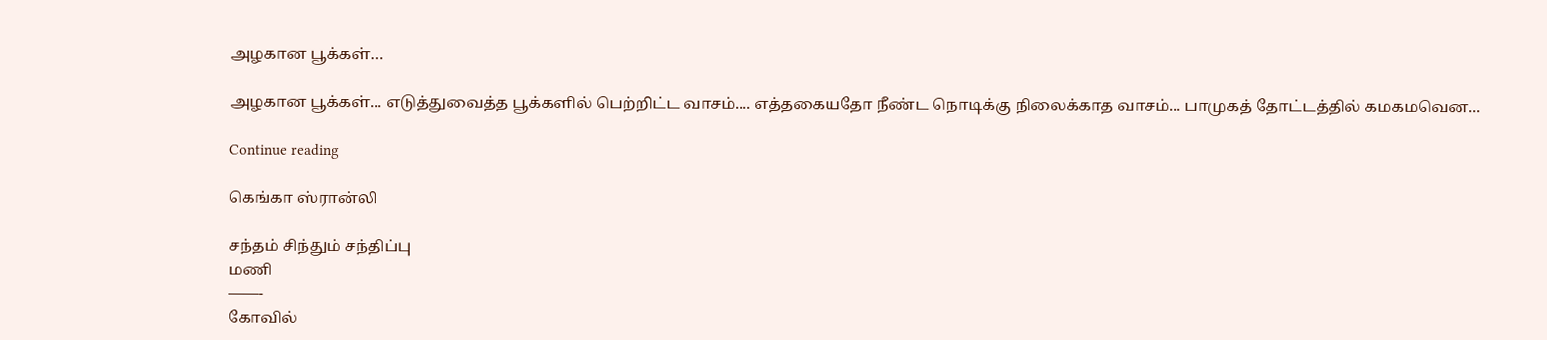அழகான பூக்கள்…

அழகான பூக்கள்... எடுத்துவைத்த பூக்களில் பெற்றிட்ட வாசம்.... எத்தகையதோ நீண்ட நொடிக்கு நிலைக்காத வாசம்... பாமுகத் தோட்டத்தில் கமகமவென...

Continue reading

கெங்கா ஸ்ரான்லி

சந்தம் சிந்தும் சந்திப்பு
மணி
——-
கோவில்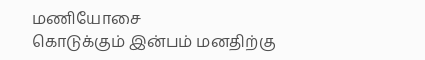மணியோசை
கொடுக்கும் இன்பம் மனதிற்கு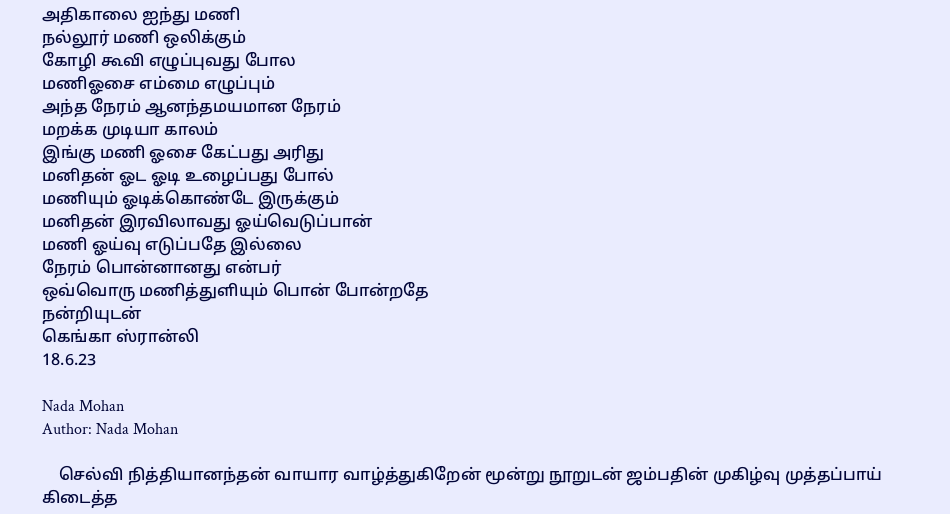அதிகாலை ஐந்து மணி
நல்லூர் மணி ஒலிக்கும்
கோழி கூவி எழுப்புவது போல
மணிஓசை எம்மை எழுப்பும்
அந்த நேரம் ஆனந்தமயமான நேரம்
மறக்க முடியா காலம்
இங்கு மணி ஓசை கேட்பது அரிது
மனிதன் ஓட ஓடி உழைப்பது போல்
மணியும் ஓடிக்கொண்டே இருக்கும்
மனிதன் இரவிலாவது ஓய்வெடுப்பான்
மணி ஓய்வு எடுப்பதே இல்லை
நேரம் பொன்னானது என்பர்
ஒவ்வொரு மணித்துளியும் பொன் போன்றதே
நன்றியுடன்
கெங்கா ஸ்ரான்லி
18.6.23

Nada Mohan
Author: Nada Mohan

    செல்வி நித்தியானந்தன் வாயார வாழ்த்துகிறேன் மூன்று நூறுடன் ஜம்பதின் முகிழ்வு முத்தப்பாய் கிடைத்த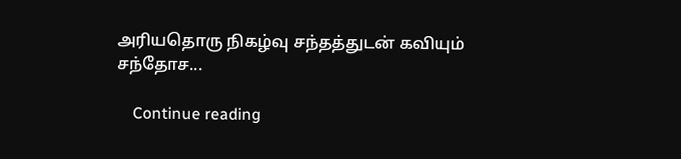அரியதொரு நிகழ்வு சந்தத்துடன் கவியும் சந்தோச...

    Continue reading